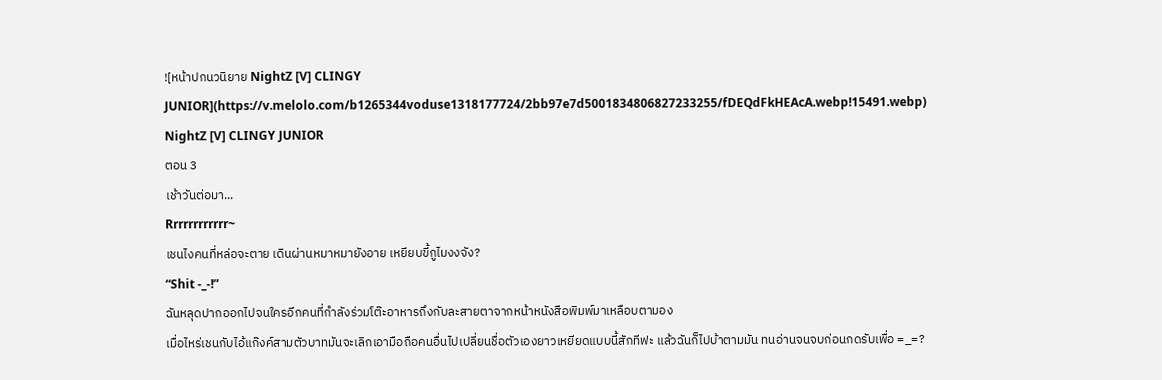![หน้าปกนวนิยาย NightZ [V] CLINGY JUNIOR](https://v.melolo.com/b1265344voduse1318177724/2bb97e7d5001834806827233255/fDEQdFkHEAcA.webp!15491.webp)
NightZ [V] CLINGY JUNIOR
ตอน 3
เช้าวันต่อมา...
Rrrrrrrrrrrr~
เชนไงคนที่หล่อจะตาย เดินผ่านหมาหมายังอาย เหยียบขี้กูไมงงจัง?
“Shit -_-!”
ฉันหลุดปากออกไปจนใครอีกคนที่กำลังร่วมโต๊ะอาหารถึงกับละสายตาจากหน้าหนังสือพิมพ์มาเหลือบตามอง
เมื่อไหร่เชนกับไอ้แก๊งค์สามตัวบาทมันจะเลิกเอามือถือคนอื่นไปเปลี่ยนชื่อตัวเองยาวเหยียดแบบนี้สักทีฟะ แล้วฉันก็ไปบ้าตามมัน ทนอ่านจนจบก่อนกดรับเพื่อ =_=?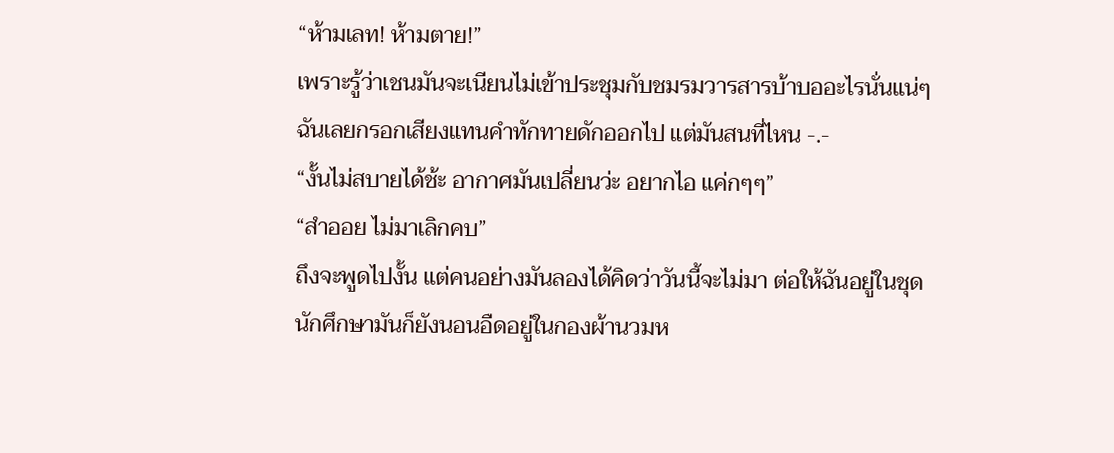“ห้ามเลท! ห้ามตาย!”
เพราะรู้ว่าเชนมันจะเนียนไม่เข้าประชุมกับชมรมวารสารบ้าบออะไรนั่นแน่ๆ ฉันเลยกรอกเสียงแทนคำทักทายดักออกไป แต่มันสนที่ไหน -.-
“งั้นไม่สบายได้ช้ะ อากาศมันเปลี่ยนว่ะ อยากไอ แค่กๆๆ”
“สำออย ไม่มาเลิกคบ”
ถึงจะพูดไปงั้น แต่คนอย่างมันลองได้คิดว่าวันนี้จะไม่มา ต่อให้ฉันอยู่ในชุดนักศึกษามันก็ยังนอนอืดอยู่ในกองผ้านวมห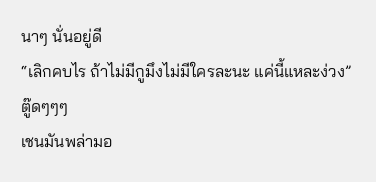นาๆ นั่นอยู่ดี
“เลิกคบไร ถ้าไม่มีกูมึงไม่มีใครละนะ แค่นี้แหละง่วง”
ตู๊ดๆๆๆ
เชนมันพล่ามอ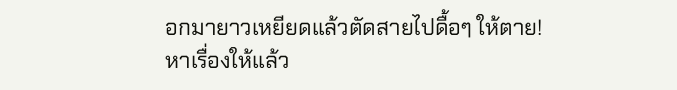อกมายาวเหยียดแล้วตัดสายไปดื้อๆ ให้ตาย! หาเรื่องให้แล้ว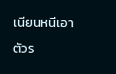เนียนหนีเอาตัวร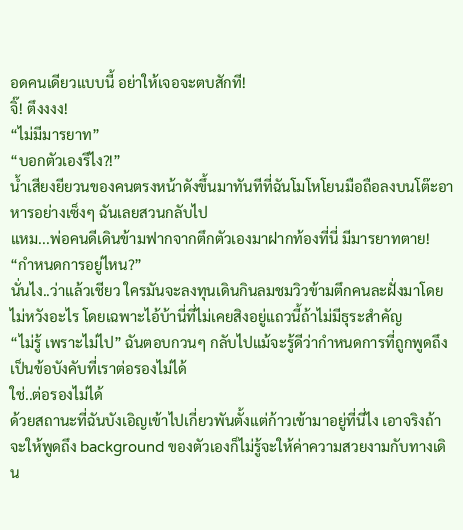อดคนเดียวแบบนี้ อย่าให้เจอจะตบสักที!
จิ๊! ตึงงงง!
“ไม่มีมารยาท”
“บอกตัวเองรึไง?!”
น้ำเสียงยียวนของคนตรงหน้าดังขึ้นมาทันทีที่ฉันโมโหโยนมือถือลงบนโต๊ะอาหารอย่างเซ็งๆ ฉันเลยสวนกลับไป
แหม...พ่อคนดีเดินข้ามฟากจากตึกตัวเองมาฝากท้องที่นี่ มีมารยาทตาย!
“กำหนดการอยู่ไหน?”
นั่นไง..ว่าแล้วเชียว ใครมันจะลงทุนเดินกินลมชมวิวข้ามตึกคนละฝั่งมาโดยไม่หวังอะไร โดยเฉพาะไอ้บ้านี่ที่ไม่เคยสิงอยู่แถวนี้ถ้าไม่มีธุระสำคัญ
“ไม่รู้ เพราะไม่ไป” ฉันตอบกวนๆ กลับไปแม้จะรู้ดีว่ากำหนดการที่ถูกพูดถึงเป็นข้อบังคับที่เราต่อรองไม่ได้
ใช่..ต่อรองไม่ได้
ด้วยสถานะที่ฉันบังเอิญเข้าไปเกี่ยวพันตั้งแต่ก้าวเข้ามาอยู่ที่นี่ไง เอาจริงถ้าจะให้พูดถึง background ของตัวเองก็ไม่รู้จะให้ค่าความสวยงามกับทางเดิน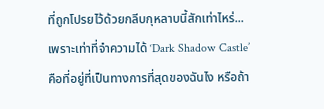ที่ถูกโปรยไว้ด้วยกลีบกุหลาบนี้สักเท่าไหร่...
เพราะเท่าที่จำความได้ ‘Dark Shadow Castle’ คือที่อยู่ที่เป็นทางการที่สุดของฉันไง หรือถ้า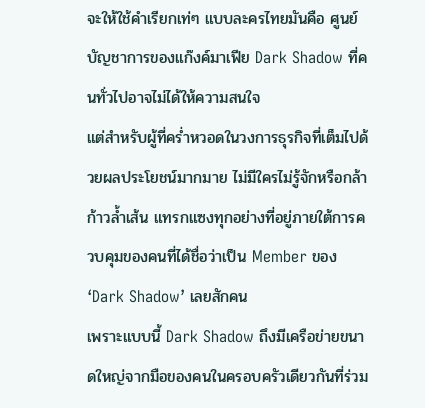จะให้ใช้คำเรียกเท่ๆ แบบละครไทยมันคือ ศูนย์บัญชาการของแก๊งค์มาเฟีย Dark Shadow ที่คนทั่วไปอาจไม่ได้ให้ความสนใจ
แต่สำหรับผู้ที่คร่ำหวอดในวงการธุรกิจที่เต็มไปด้วยผลประโยชน์มากมาย ไม่มีใครไม่รู้จักหรือกล้าก้าวล้ำเส้น แทรกแซงทุกอย่างที่อยู่ภายใต้การควบคุมของคนที่ได้ชื่อว่าเป็น Member ของ ‘Dark Shadow’ เลยสักคน
เพราะแบบนี้ Dark Shadow ถึงมีเครือข่ายขนาดใหญ่จากมือของคนในครอบครัวเดียวกันที่ร่วม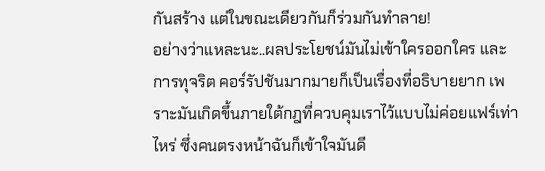กันสร้าง แต่ในขณะเดียวกันก็ร่วมกันทำลาย!
อย่างว่าแหละนะ..ผลประโยชน์มันไม่เข้าใครออกใคร และการทุจริต คอร์รัปชันมากมายก็เป็นเรื่องที่อธิบายยาก เพราะมันเกิดขึ้นภายใต้กฎที่ควบคุมเราไว้แบบไม่ค่อยแฟร์เท่าไหร่ ซึ่งคนตรงหน้าฉันก็เข้าใจมันดี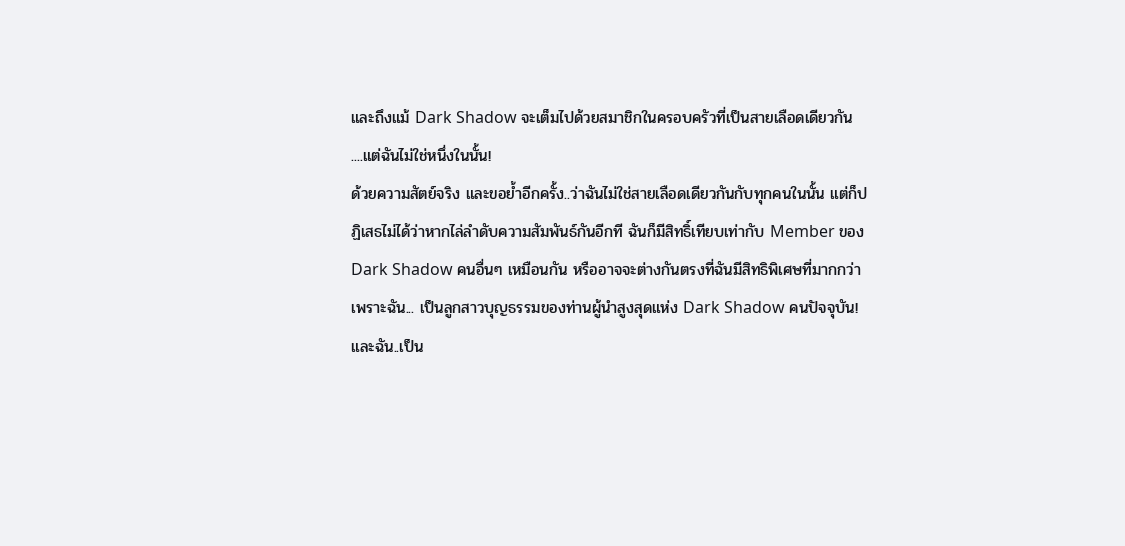และถึงแม้ Dark Shadow จะเต็มไปด้วยสมาชิกในครอบครัวที่เป็นสายเลือดเดียวกัน
....แต่ฉันไม่ใช่หนึ่งในนั้น!
ด้วยความสัตย์จริง และขอย้ำอีกครั้ง..ว่าฉันไม่ใช่สายเลือดเดียวกันกับทุกคนในนั้น แต่ก็ปฏิเสธไม่ได้ว่าหากไล่ลำดับความสัมพันธ์กันอีกที ฉันก็มีสิทธิ์เทียบเท่ากับ Member ของ Dark Shadow คนอื่นๆ เหมือนกัน หรืออาจจะต่างกันตรงที่ฉันมีสิทธิพิเศษที่มากกว่า
เพราะฉัน... เป็นลูกสาวบุญธรรมของท่านผู้นำสูงสุดแห่ง Dark Shadow คนปัจจุบัน!
และฉัน..เป็น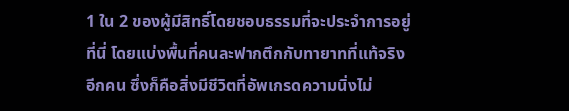1 ใน 2 ของผู้มีสิทธิ์โดยชอบธรรมที่จะประจำการอยู่ที่นี่ โดยแบ่งพื้นที่คนละฟากตึกกับทายาทที่แท้จริงอีกคน ซึ่งก็คือสิ่งมีชีวิตที่อัพเกรดความนิ่งไม่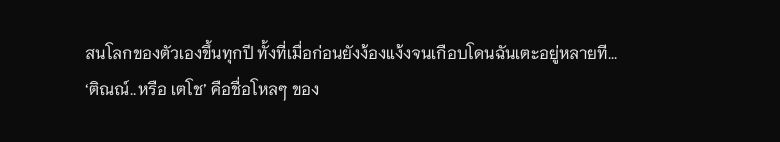สนโลกของตัวเองขึ้นทุกปี ทั้งที่เมื่อก่อนยังง้องแง้งจนเกือบโดนฉันเตะอยู่หลายที...
‘ติณณ์..หรือ เตโช’ คือชื่อโหลๆ ของ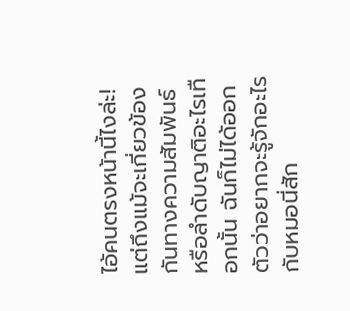ไอ้คนตรงหน้านี้ไงล่ะ!
แต่ถึงแม้จะเกี่ยวข้องกันทางความสัมพันธ์หรือลำดับญาติอะไรเทือกนั้น ฉันก็ไม่ได้ออกตัวว่าอยากจะรู้จักอะไรกับหมอนี่สัก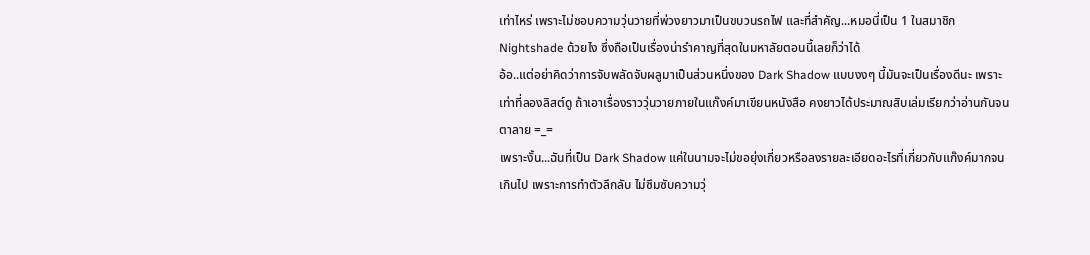เท่าไหร่ เพราะไม่ชอบความวุ่นวายที่พ่วงยาวมาเป็นขบวนรถไฟ และที่สำคัญ...หมอนี่เป็น 1 ในสมาชิก Nightshade ด้วยไง ซึ่งถือเป็นเรื่องน่ารำคาญที่สุดในมหาลัยตอนนี้เลยก็ว่าได้
อ้อ..แต่อย่าคิดว่าการจับพลัดจับผลูมาเป็นส่วนหนึ่งของ Dark Shadow แบบงงๆ นี้มันจะเป็นเรื่องดีนะ เพราะเท่าที่ลองลิสต์ดู ถ้าเอาเรื่องราววุ่นวายภายในแก๊งค์มาเขียนหนังสือ คงยาวได้ประมาณสิบเล่มเรียกว่าอ่านกันจนตาลาย =_=
เพราะงั้น...ฉันที่เป็น Dark Shadow แค่ในนามจะไม่ขอยุ่งเกี่ยวหรือลงรายละเอียดอะไรที่เกี่ยวกับแก๊งค์มากจนเกินไป เพราะการทำตัวลึกลับ ไม่ซึมซับความวุ่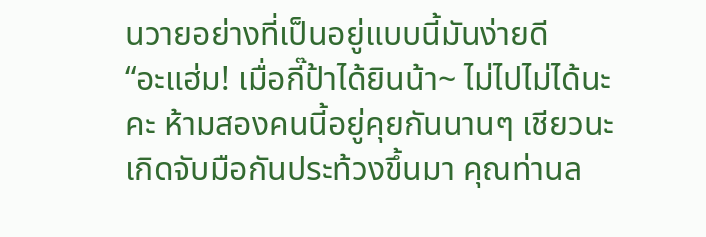นวายอย่างที่เป็นอยู่แบบนี้มันง่ายดี
“อะแฮ่ม! เมื่อกี๊ป้าได้ยินน้า~ ไม่ไปไม่ได้นะคะ ห้ามสองคนนี้อยู่คุยกันนานๆ เชียวนะ เกิดจับมือกันประท้วงขึ้นมา คุณท่านล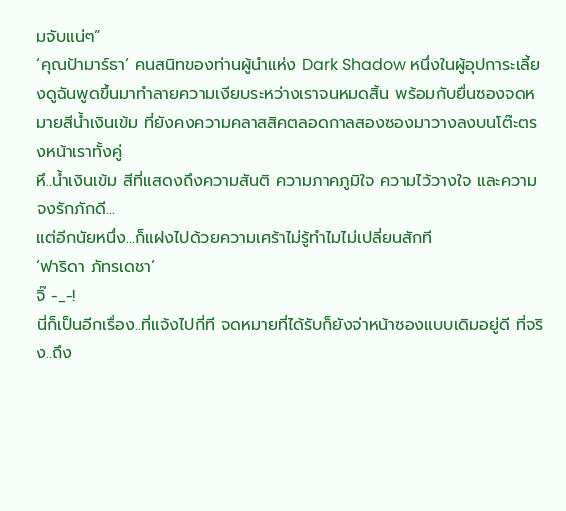มจับแน่ๆ”
‘คุณป้ามาร์ธา’ คนสนิทของท่านผู้นำแห่ง Dark Shadow หนึ่งในผู้อุปการะเลี้ยงดูฉันพูดขึ้นมาทำลายความเงียบระหว่างเราจนหมดสิ้น พร้อมกับยื่นซองจดหมายสีน้ำเงินเข้ม ที่ยังคงความคลาสสิคตลอดกาลสองซองมาวางลงบนโต๊ะตรงหน้าเราทั้งคู่
หึ..น้ำเงินเข้ม สีที่แสดงถึงความสันติ ความภาคภูมิใจ ความไว้วางใจ และความจงรักภักดี...
แต่อีกนัยหนึ่ง...ก็แฝงไปด้วยความเศร้าไม่รู้ทำไมไม่เปลี่ยนสักที
‘ฟาริดา ภัทรเดชา’
จิ๊ -_-!
นี่ก็เป็นอีกเรื่อง..ที่แจ้งไปกี่ที จดหมายที่ได้รับก็ยังจ่าหน้าซองแบบเดิมอยู่ดี ที่จริง..ถึง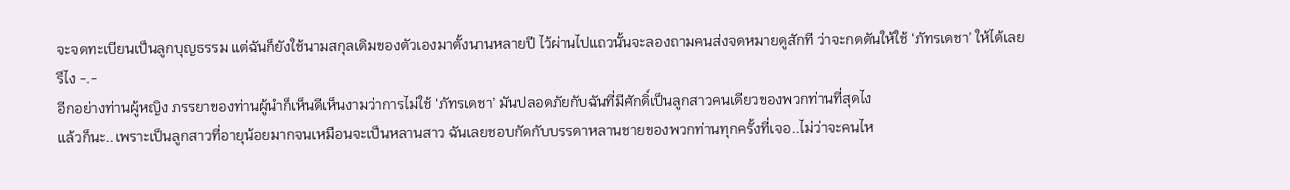จะจดทะเบียนเป็นลูกบุญธรรม แต่ฉันก็ยังใช้นามสกุลเดิมของตัวเองมาตั้งนานหลายปี ไว้ผ่านไปแถวนั้นจะลองถามคนส่งจดหมายดูสักที ว่าจะกดดันให้ใช้ ‘ภัทรเดชา’ ให้ได้เลยรึไง -.-
อีกอย่างท่านผู้หญิง ภรรยาของท่านผู้นำก็เห็นดีเห็นงามว่าการไม่ใช้ ‘ภัทรเดชา’ มันปลอดภัยกับฉันที่มีศักดิ์เป็นลูกสาวคนเดียวของพวกท่านที่สุดไง
แล้วก็นะ..เพราะเป็นลูกสาวที่อายุน้อยมากจนเหมือนจะเป็นหลานสาว ฉันเลยชอบกัดกับบรรดาหลานชายของพวกท่านทุกครั้งที่เจอ..ไม่ว่าจะคนไห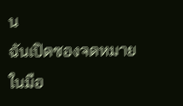น
ฉันเปิดซองจดหมายในมือ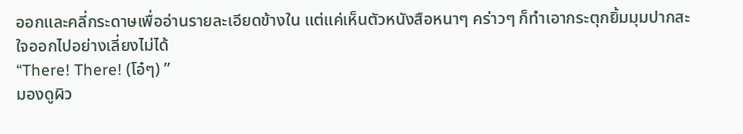ออกและคลี่กระดาษเพื่ออ่านรายละเอียดข้างใน แต่แค่เห็นตัวหนังสือหนาๆ คร่าวๆ ก็ทำเอากระตุกยิ้มมุมปากสะใจออกไปอย่างเลี่ยงไม่ได้
“There! There! (โอ๋ๆ) ”
มองดูผิว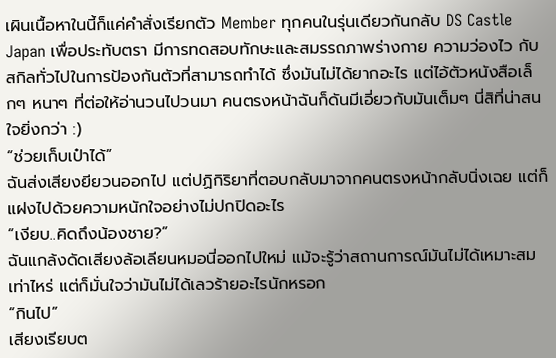เผินเนื้อหาในนี้ก็แค่คำสั่งเรียกตัว Member ทุกคนในรุ่นเดียวกันกลับ DS Castle Japan เพื่อประทับตรา มีการทดสอบทักษะและสมรรถภาพร่างกาย ความว่องไว กับสกิลทั่วไปในการป้องกันตัวที่สามารถทำได้ ซึ่งมันไม่ได้ยากอะไร แต่ไอ้ตัวหนังสือเล็กๆ หนาๆ ที่ต่อให้อ่านวนไปวนมา คนตรงหน้าฉันก็ดันมีเอี่ยวกับมันเต็มๆ นี่สิที่น่าสนใจยิ่งกว่า :)
“ช่วยเก็บเป๋าได้”
ฉันส่งเสียงยียวนออกไป แต่ปฏิกิริยาที่ตอบกลับมาจากคนตรงหน้ากลับนิ่งเฉย แต่ก็แฝงไปด้วยความหนักใจอย่างไม่ปกปิดอะไร
“เงียบ..คิดถึงน้องชาย?”
ฉันแกล้งดัดเสียงล้อเลียนหมอนี่ออกไปใหม่ แม้จะรู้ว่าสถานการณ์มันไม่ได้เหมาะสมเท่าไหร่ แต่ก็มั่นใจว่ามันไม่ได้เลวร้ายอะไรนักหรอก
“กินไป”
เสียงเรียบต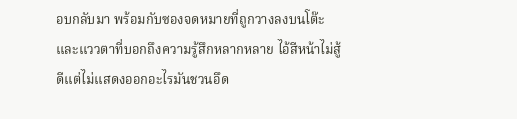อบกลับมา พร้อมกับซองจดหมายที่ถูกวางลงบนโต๊ะ และแววตาที่บอกถึงความรู้สึกหลากหลาย ไอ้สีหน้าไม่สู้ดีแต่ไม่แสดงออกอะไรมันชวนอึด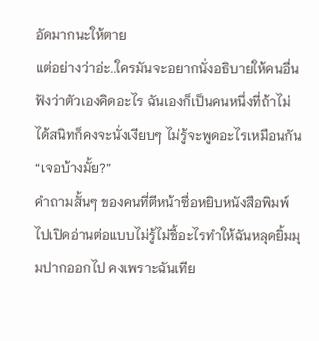อัดมากนะให้ตาย
แต่อย่างว่าอ่ะ..ใครมันจะอยากนั่งอธิบายให้คนอื่นฟังว่าตัวเองคิดอะไร ฉันเองก็เป็นคนหนึ่งที่ถ้าไม่ได้สนิทก็คงจะนั่งเงียบๆ ไม่รู้จะพูดอะไรเหมือนกัน
“เจอบ้างมั้ย?”
คำถามสั้นๆ ของคนที่ตีหน้าซื่อหยิบหนังสือพิมพ์ไปเปิดอ่านต่อแบบไม่รู้ไม่ชี้อะไรทำให้ฉันหลุดยิ้มมุมปากออกไป คงเพราะฉันเทีย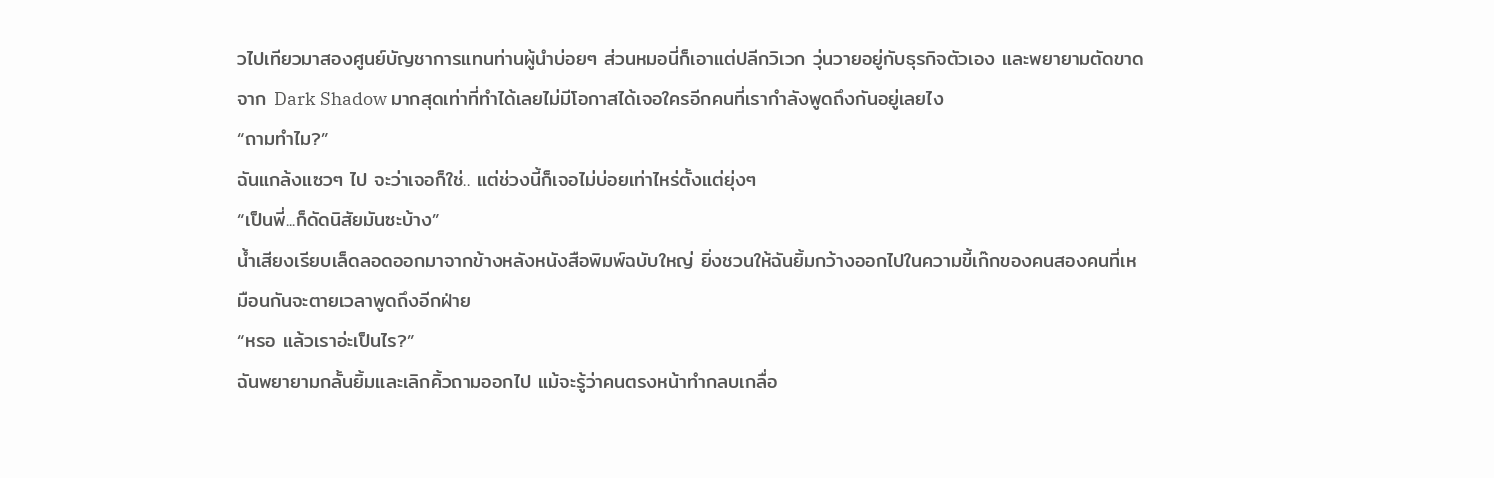วไปเทียวมาสองศูนย์บัญชาการแทนท่านผู้นำบ่อยๆ ส่วนหมอนี่ก็เอาแต่ปลีกวิเวก วุ่นวายอยู่กับธุรกิจตัวเอง และพยายามตัดขาดจาก Dark Shadow มากสุดเท่าที่ทำได้เลยไม่มีโอกาสได้เจอใครอีกคนที่เรากำลังพูดถึงกันอยู่เลยไง
“ถามทำไม?”
ฉันแกล้งแซวๆ ไป จะว่าเจอก็ใช่.. แต่ช่วงนี้ก็เจอไม่บ่อยเท่าไหร่ตั้งแต่ยุ่งๆ
“เป็นพี่...ก็ดัดนิสัยมันซะบ้าง”
น้ำเสียงเรียบเล็ดลอดออกมาจากข้างหลังหนังสือพิมพ์ฉบับใหญ่ ยิ่งชวนให้ฉันยิ้มกว้างออกไปในความขี้เก๊กของคนสองคนที่เหมือนกันจะตายเวลาพูดถึงอีกฝ่าย
“หรอ แล้วเราอ่ะเป็นไร?”
ฉันพยายามกลั้นยิ้มและเลิกคิ้วถามออกไป แม้จะรู้ว่าคนตรงหน้าทำกลบเกลื่อ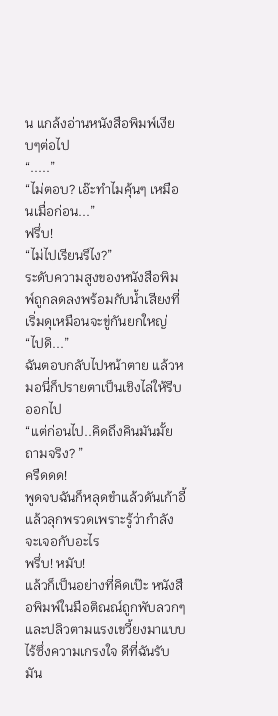น แกล้งอ่านหนังสือพิมพ์เงียบๆต่อไป
“.....”
“ไม่ตอบ? เอ๊ะทำไมคุ้นๆ เหมือนเมื่อก่อน...”
ฟรึ่บ!
“ไม่ไปเรียนรึไง?”
ระดับความสูงของหนังสือพิมพ์ถูกลดลงพร้อมกับน้ำเสียงที่เริ่มดุเหมือนจะขู่กันยกใหญ่
“ไปดิ...”
ฉันตอบกลับไปหน้าตาย แล้วหมอนี่ก็ปรายตาเป็นเชิงไล่ให้รีบออกไป
“แต่ก่อนไป..คิดถึงคินมันมั้ยถามจริง? ”
ครืดดด!
พูดจบฉันก็หลุดขำแล้วดันเก้าอี้แล้วลุกพรวดเพราะรู้ว่ากำลังจะเจอกับอะไร
พรึ่บ! หมับ!
แล้วก็เป็นอย่างที่คิดเป๊ะ หนังสือพิมพ์ในมือติณณ์ถูกพับลวกๆ และปลิวตามแรงเขวี้ยงมาแบบไร้ซึ่งความเกรงใจ ดีที่ฉันรับมัน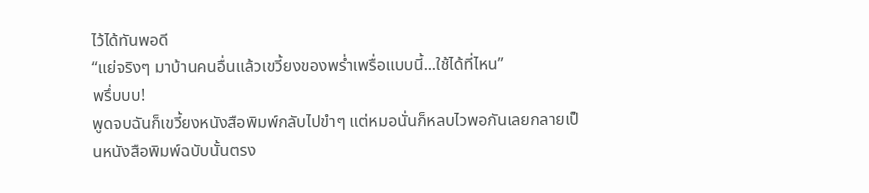ไว้ได้ทันพอดี
“แย่จริงๆ มาบ้านคนอื่นแล้วเขวี้ยงของพร่ำเพรื่อแบบนี้...ใช้ได้ที่ไหน”
พรึ่บบบ!
พูดจบฉันก็เขวี้ยงหนังสือพิมพ์กลับไปขำๆ แต่หมอนั่นก็หลบไวพอกันเลยกลายเป็นหนังสือพิมพ์ฉบับนั้นตรง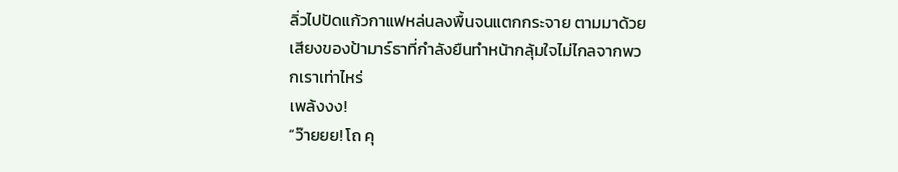ลิ่วไปปัดแก้วกาแฟหล่นลงพื้นจนแตกกระจาย ตามมาด้วยเสียงของป้ามาร์ธาที่กำลังยืนทำหน้ากลุ้มใจไม่ไกลจากพวกเราเท่าไหร่
เพล้งงง!
“ว๊ายยย! โถ คุ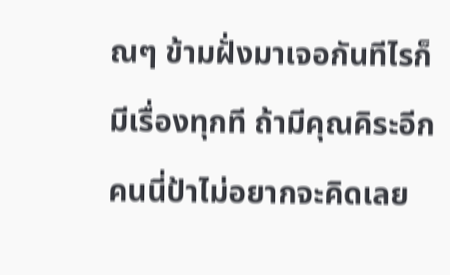ณๆ ข้ามฝั่งมาเจอกันทีไรก็มีเรื่องทุกที ถ้ามีคุณคิระอีกคนนี่ป้าไม่อยากจะคิดเลย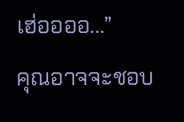เฮ่ออออ...”
คุณอาจจะชอบ